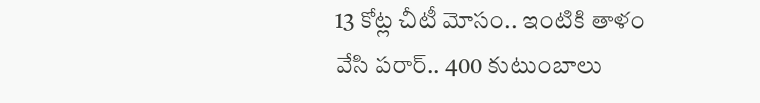13 కోట్ల చీటీ మోసం.. ఇంటికి తాళం వేసి పరార్.. 400 కుటుంబాలు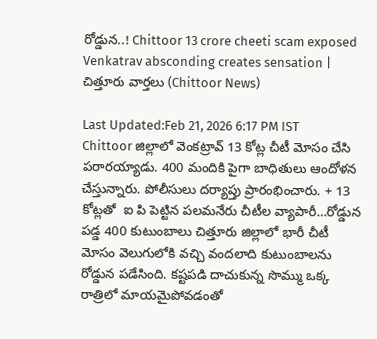రోడ్డున..! Chittoor 13 crore cheeti scam exposed Venkatrav absconding creates sensation | చిత్తూరు వార్తలు (Chittoor News)

Last Updated:Feb 21, 2026 6:17 PM IST Chittoor జిల్లాలో వెంకట్రావ్ 13 కోట్ల చీటీ మోసం చేసి పరారయ్యాడు. 400 మందికి పైగా బాధితులు ఆందోళన చేస్తున్నారు. పోలీసులు దర్యాప్తు ప్రారంభించారు. + 13 కోట్లతో  ఐ పి పెట్టిన పలమనేరు చీటీల వ్యాపారీ…రోడ్డున పడ్డ 400 కుటుంబాలు చిత్తూరు జిల్లాలో భారీ చీటీ మోసం వెలుగులోకి వచ్చి వందలాది కుటుంబాలను రోడ్డున పడేసింది. కష్టపడి దాచుకున్న సొమ్ము ఒక్క రాత్రిలో మాయమైపోవడంతో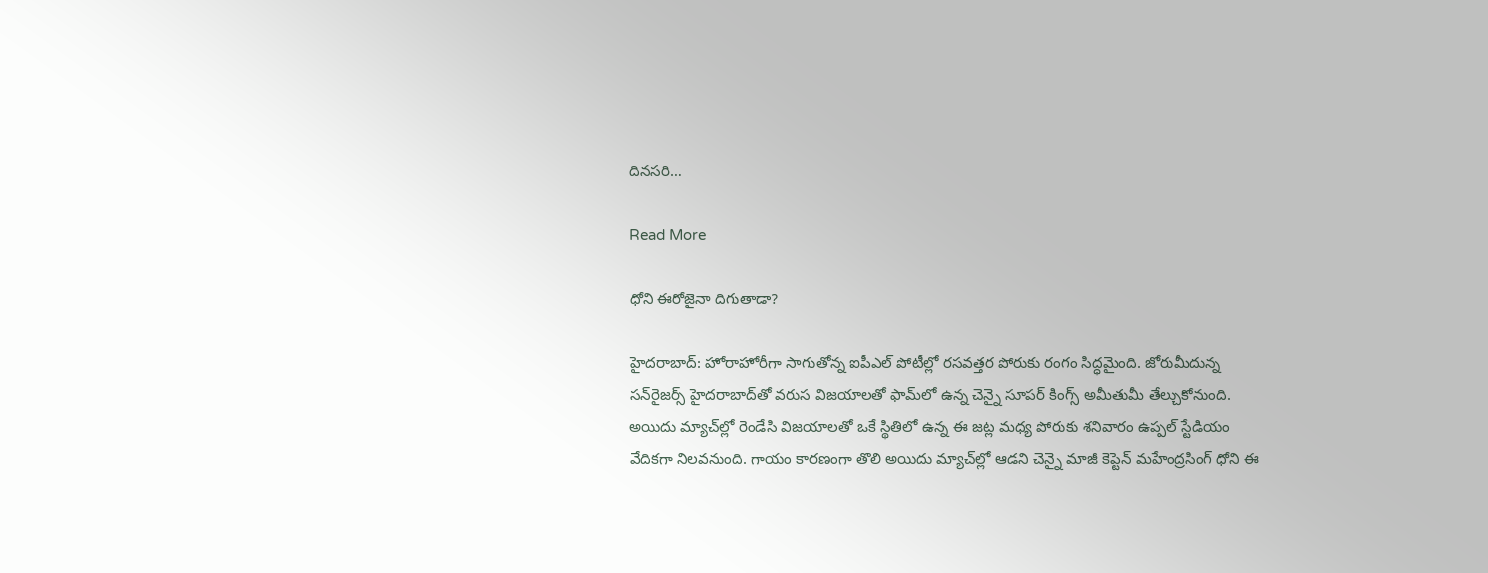దినసరి…

Read More

ధోని ఈరోజైనా దిగుతాడా?

హైదరాబాద్: హోరాహోరీగా సాగుతోన్న ఐపీఎల్ పోటీల్లో రసవత్తర పోరుకు రంగం సిద్ధమైంది. జోరుమీదున్న సన్‌రైజర్స్ హైదరాబాద్‌తో వరుస విజయాలతో ఫామ్‌లో ఉన్న చెన్నై సూపర్ కింగ్స్ అమీతుమీ తేల్చుకోనుంది. అయిదు మ్యాచ్‌ల్లో రెండేసి విజయాలతో ఒకే స్థితిలో ఉన్న ఈ జట్ల మధ్య పోరుకు శనివారం ఉప్పల్ స్టేడియం వేదికగా నిలవనుంది. గాయం కారణంగా తొలి అయిదు మ్యాచ్‌ల్లో ఆడని చెన్నై మాజీ కెప్టెన్ మహేంద్రసింగ్ ధోని ఈ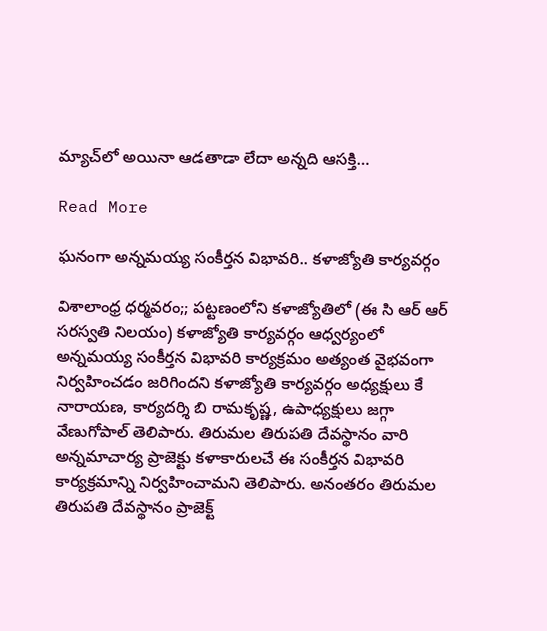మ్యాచ్‌లో అయినా ఆడతాడా లేదా అన్నది ఆసక్తి…

Read More

ఘనంగా అన్నమయ్య సంకీర్తన విభావరి.. కళాజ్యోతి కార్యవర్గం

విశాలాంధ్ర ధర్మవరం;; పట్టణంలోని కళాజ్యోతిలో (ఈ సి ఆర్ ఆర్ సరస్వతి నిలయం) కళాజ్యోతి కార్యవర్గం ఆధ్వర్యంలో అన్నమయ్య సంకీర్తన విభావరి కార్యక్రమం అత్యంత వైభవంగా నిర్వహించడం జరిగిందని కళాజ్యోతి కార్యవర్గం అధ్యక్షులు కే నారాయణ, కార్యదర్శి బి రామకృష్ణ, ఉపాధ్యక్షులు జగ్గా వేణుగోపాల్ తెలిపారు. తిరుమల తిరుపతి దేవస్థానం వారి అన్నమాచార్య ప్రాజెక్టు కళాకారులచే ఈ సంకీర్తన విభావరి కార్యక్రమాన్ని నిర్వహించామని తెలిపారు. అనంతరం తిరుమల తిరుపతి దేవస్థానం ప్రాజెక్ట్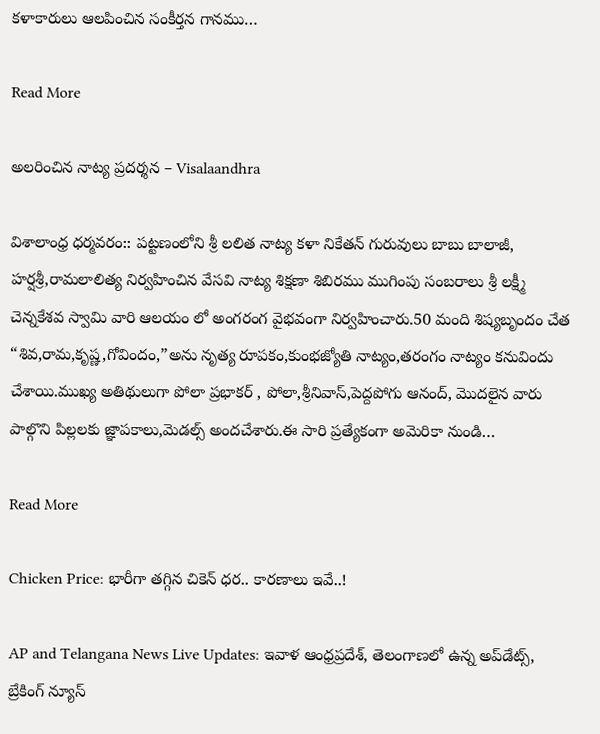కళాకారులు ఆలపించిన సంకీర్తన గానము…

Read More

అలరించిన నాట్య ప్రదర్శన – Visalaandhra

విశాలాంధ్ర ధర్మవరం:: పట్టణంలోని శ్రీ లలిత నాట్య కళా నికేతన్ గురువులు బాబు బాలాజీ, హర్షశ్రీ,రామలాలిత్య నిర్వహించిన వేసవి నాట్య శిక్షణా శిబిరము ముగింపు సంబరాలు శ్రీ లక్ష్మీ చెన్నకేశవ స్వామి వారి ఆలయం లో అంగరంగ వైభవంగా నిర్వహించారు.50 మంది శిష్యబృందం చేత “శివ,రామ,కృష్ణ,గోవిందం,”అను నృత్య రూపకం,కుంభజ్యోతి నాట్యం,తరంగం నాట్యం కనువిందు చేశాయి.ముఖ్య అతిథులుగా పోలా ప్రభాకర్ , పోలా,శ్రీనివాస్,పెద్దపోగు ఆనంద్, మొదలైన వారు పాల్గొని పిల్లలకు జ్ఞాపకాలు,మెడల్స్ అందచేశారు.ఈ సారి ప్రత్యేకంగా అమెరికా నుండి…

Read More

Chicken Price: భారీగా తగ్గిన చికెన్ ధర.. కారణాలు ఇవే..!

AP and Telangana News Live Updates: ఇవాళ ఆంధ్రప్రదేశ్, తెలంగాణలో ఉన్న అప్‌డేట్స్, బ్రేకింగ్ న్యూస్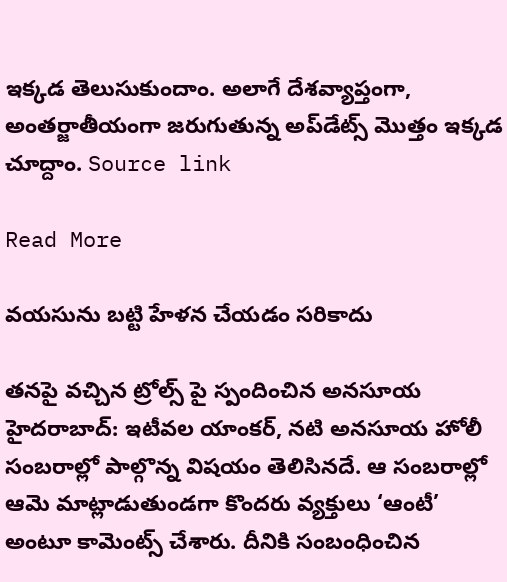ఇక్కడ తెలుసుకుందాం. అలాగే దేశవ్యాప్తంగా, అంతర్జాతీయంగా జరుగుతున్న అప్‌డేట్స్ మొత్తం ఇక్కడ చూద్దాం. Source link

Read More

వయసును బట్టి హేళన చేయడం సరికాదు

తనపై వచ్చిన ట్రోల్స్ పై స్పందించిన అనసూయ హైదరాబాద్: ఇటీవల యాంకర్, నటి అనసూయ హోలీ సంబరాల్లో పాల్గొన్న విషయం తెలిసినదే. ఆ సంబరాల్లో ఆమె మాట్లాడుతుండగా కొందరు వ్యక్తులు ‘ఆంటీ’ అంటూ కామెంట్స్ చేశారు. దీనికి సంబంధించిన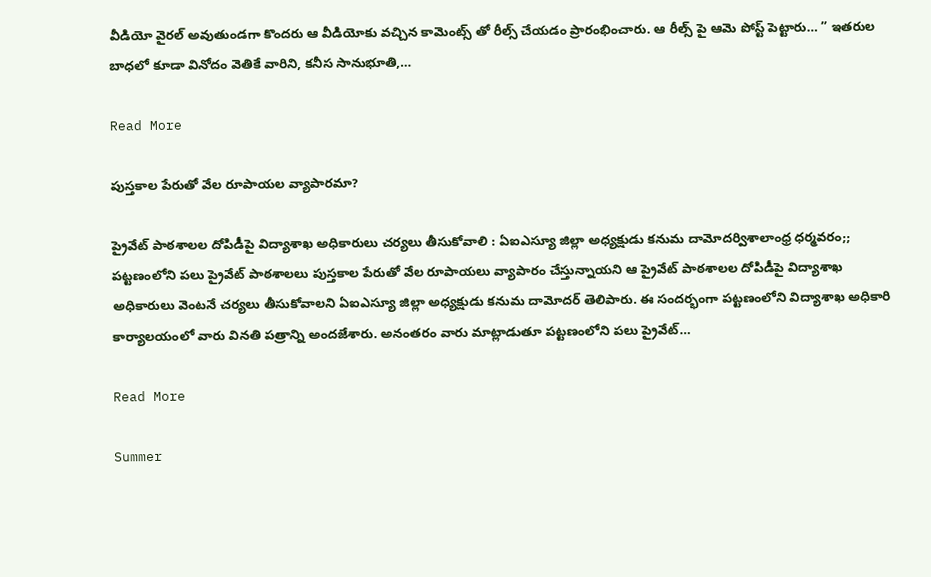వీడియో వైరల్ అవుతుండగా కొందరు ఆ వీడియోకు వచ్చిన కామెంట్స్ తో రీల్స్ చేయడం ప్రారంభించారు. ఆ రీల్స్ పై ఆమె పోస్ట్ పెట్టారు… ” ఇతరుల బాధలో కూడా వినోదం వెతికే వారిని, కనీస సానుభూతి,…

Read More

పుస్తకాల పేరుతో వేల రూపాయల వ్యాపారమా?

ప్రైవేట్ పాఠశాలల దోపిడీపై విద్యాశాఖ అధికారులు చర్యలు తీసుకోవాలి : ఏఐఎస్యూ జిల్లా అధ్యక్షుడు కనుమ దామోదర్విశాలాంధ్ర ధర్మవరం;; పట్టణంలోని పలు ప్రైవేట్ పాఠశాలలు పుస్తకాల పేరుతో వేల రూపాయలు వ్యాపారం చేస్తున్నాయని ఆ ప్రైవేట్ పాఠశాలల దోపిడీపై విద్యాశాఖ అధికారులు వెంటనే చర్యలు తీసుకోవాలని ఏఐఎస్యూ జిల్లా అధ్యక్షుడు కనుమ దామోదర్ తెలిపారు. ఈ సందర్భంగా పట్టణంలోని విద్యాశాఖ అధికారి కార్యాలయంలో వారు వినతి పత్రాన్ని అందజేశారు. అనంతరం వారు మాట్లాడుతూ పట్టణంలోని పలు ప్రైవేట్…

Read More

Summer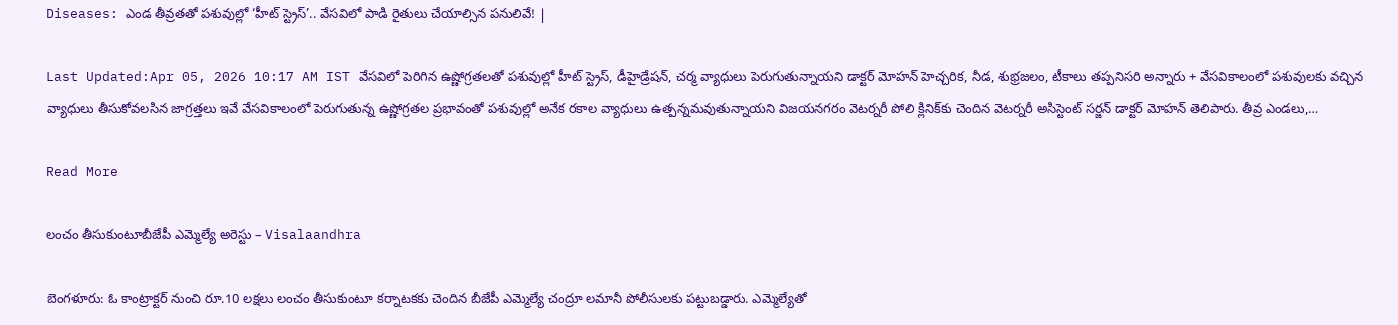Diseases: ఎండ తీవ్రతతో పశువుల్లో ‘హీట్ స్ట్రెస్’.. వేసవిలో పాడి రైతులు చేయాల్సిన పనులివే! |

Last Updated:Apr 05, 2026 10:17 AM IST వేసవిలో పెరిగిన ఉష్ణోగ్రతలతో పశువుల్లో హీట్ స్ట్రెస్, డీహైడ్రేషన్, చర్మ వ్యాధులు పెరుగుతున్నాయని డాక్టర్ మోహన్ హెచ్చరిక, నీడ, శుభ్రజలం, టీకాలు తప్పనిసరి అన్నారు + వేసవికాలంలో పశువులకు వచ్చిన వ్యాధులు తీసుకోవలసిన జాగ్రత్తలు ఇవే వేసవికాలంలో పెరుగుతున్న ఉష్ణోగ్రతల ప్రభావంతో పశువుల్లో అనేక రకాల వ్యాధులు ఉత్పన్నమవుతున్నాయని విజయనగరం వెటర్నరీ పోలి క్లినిక్‌కు చెందిన వెటర్నరీ అసిస్టెంట్ సర్జన్ డాక్టర్ మోహన్ తెలిపారు. తీవ్ర ఎండలు,…

Read More

లంచం తీసుకుంటూబీజేపీ ఎమ్మెల్యే అరెస్టు – Visalaandhra

బెంగళూరు: ఓ కాంట్రాక్టర్ నుంచి రూ.10 లక్షలు లంచం తీసుకుంటూ కర్నాటకకు చెందిన బీజేపీ ఎమ్మెల్యే చంద్రూ లమానీ పోలీసులకు పట్టుబడ్డారు. ఎమ్మెల్యేతో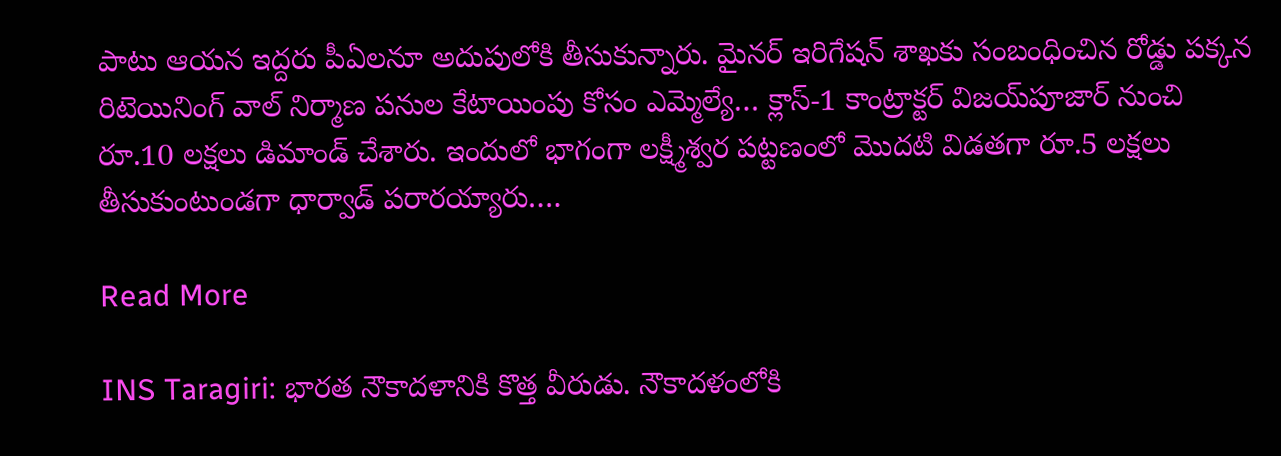పాటు ఆయన ఇద్దరు పీఏలనూ అదుపులోకి తీసుకున్నారు. మైనర్ ఇరిగేషన్ శాఖకు సంబంధించిన రోడ్డు పక్కన రిటెయినింగ్ వాల్ నిర్మాణ పనుల కేటాయింపు కోసం ఎమ్మెల్యే… క్లాస్-1 కాంట్రాక్టర్ విజయ్‌పూజార్ నుంచి రూ.10 లక్షలు డిమాండ్ చేశారు. ఇందులో భాగంగా లక్ష్మీశ్వర పట్టణంలో మొదటి విడతగా రూ.5 లక్షలు తీసుకుంటుండగా ధార్వాడ్ పరారయ్యారు….

Read More

INS Taragiri: భారత నౌకాదళానికి కొత్త వీరుడు. నౌకాదళంలోకి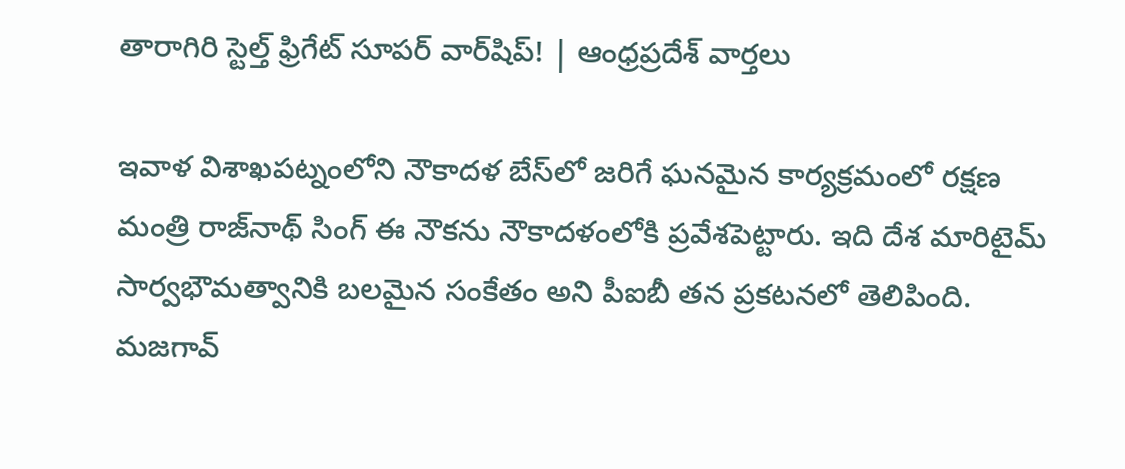తారాగిరి స్టెల్త్ ఫ్రిగేట్ సూపర్ వార్‌షిప్! | ఆంధ్రప్రదేశ్ వార్తలు

ఇవాళ విశాఖపట్నంలోని నౌకాదళ బేస్‌లో జరిగే ఘనమైన కార్యక్రమంలో రక్షణ మంత్రి రాజ్‌నాథ్ సింగ్ ఈ నౌకను నౌకాదళంలోకి ప్రవేశపెట్టారు. ఇది దేశ మారిటైమ్ సార్వభౌమత్వానికి బలమైన సంకేతం అని పీఐబీ తన ప్రకటనలో తెలిపింది. మజగావ్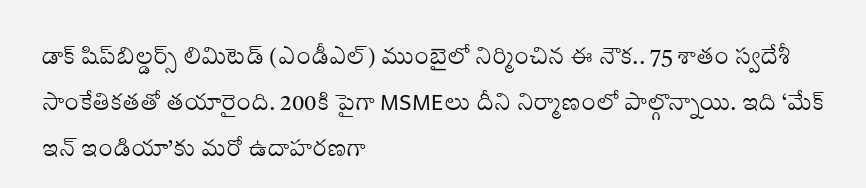డాక్ షిప్‌బిల్డర్స్ లిమిటెడ్ (ఎండీఎల్) ముంబైలో నిర్మించిన ఈ నౌక.. 75 శాతం స్వదేశీ సాంకేతికతతో తయారైంది. 200కి పైగా MSMEలు దీని నిర్మాణంలో పాల్గొన్నాయి. ఇది ‘మేక్ ఇన్ ఇండియా’కు మరో ఉదాహరణగా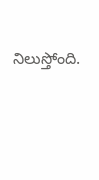నిలుస్తోంది.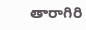తారాగిరి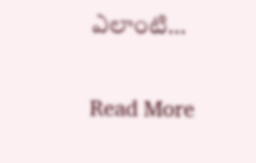ఎలాంటి…

Read More